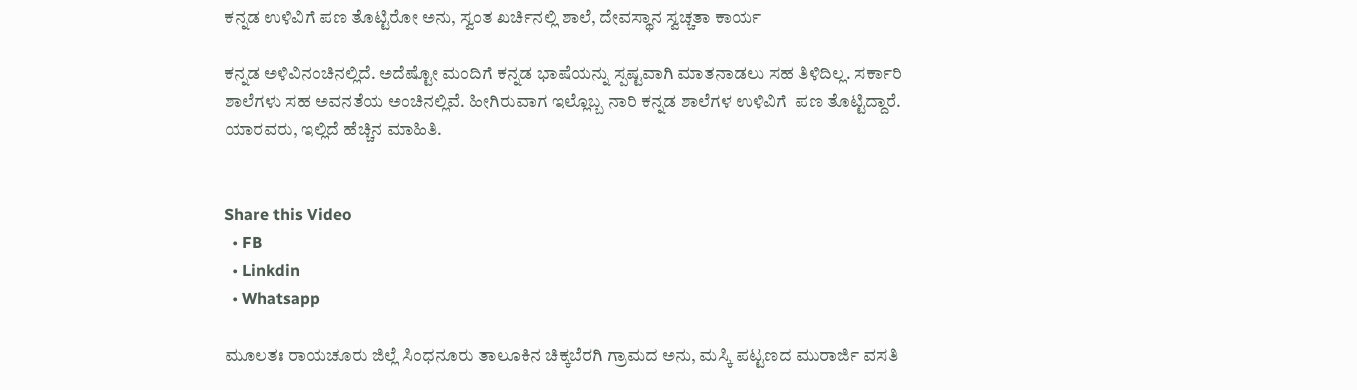ಕನ್ನಡ ಉಳಿವಿಗೆ ಪಣ ತೊಟ್ಟಿರೋ ಅನು, ಸ್ವಂತ ಖರ್ಚಿನಲ್ಲಿ ಶಾಲೆ, ದೇವಸ್ಥಾನ ಸ್ವಚ್ಚತಾ ಕಾರ್ಯ

ಕನ್ನಡ ಅಳಿವಿನಂಚಿನಲ್ಲಿದೆ. ಅದೆಷ್ಟೋ ಮಂದಿಗೆ ಕನ್ನಡ ಭಾಷೆಯನ್ನು ಸ್ಪಷ್ಟವಾಗಿ ಮಾತನಾಡಲು ಸಹ ತಿಳಿದಿಲ್ಲ. ಸರ್ಕಾರಿ ಶಾಲೆಗಳು ಸಹ ಅವನತೆಯ ಅಂಚಿನಲ್ಲಿವೆ. ಹೀಗಿರುವಾಗ ಇಲ್ಲೊಬ್ಬ ನಾರಿ ಕನ್ನಡ ಶಾಲೆಗಳ ಉಳಿವಿಗೆ  ಪಣ ತೊಟ್ಟಿದ್ದಾರೆ. ಯಾರವರು, ಇಲ್ಲಿದೆ ಹೆಚ್ಚಿನ ಮಾಹಿತಿ.


Share this Video
  • FB
  • Linkdin
  • Whatsapp

ಮೂಲತಃ ರಾಯಚೂರು ಜಿಲ್ಲೆ ಸಿಂಧನೂರು ತಾಲೂಕಿನ ಚಿಕ್ಕಬೆರಗಿ ಗ್ರಾಮದ ಅನು, ಮಸ್ಕಿ ಪಟ್ಟಣದ ಮುರಾರ್ಜಿ ವಸತಿ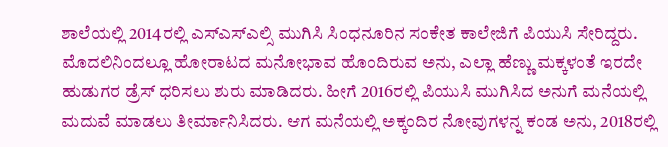ಶಾಲೆಯಲ್ಲಿ 2014ರಲ್ಲಿ ಎಸ್ಎಸ್ಎಲ್ಸಿ ಮುಗಿಸಿ ಸಿಂಧನೂರಿನ ಸಂಕೇತ ಕಾಲೇಜಿಗೆ ಪಿಯುಸಿ ಸೇರಿದ್ದರು. ಮೊದಲಿನಿಂದಲ್ಲೂ ಹೋರಾಟದ ಮನೋಭಾವ ಹೊಂದಿರುವ ಅನು, ಎಲ್ಲಾ ಹೆಣ್ಣು ಮಕ್ಕಳಂತೆ ಇರದೇ ಹುಡುಗರ ಡ್ರೆಸ್ ಧರಿಸಲು ಶುರು ಮಾಡಿದರು. ಹೀಗೆ 2016ರಲ್ಲಿ ಪಿಯುಸಿ ಮುಗಿಸಿದ ಅನುಗೆ ಮನೆಯಲ್ಲಿ ಮದುವೆ ಮಾಡಲು ತೀರ್ಮಾನಿಸಿದರು. ಆಗ ಮನೆಯಲ್ಲಿ ಅಕ್ಕಂದಿರ ನೋವುಗಳನ್ನ ಕಂಡ ಅನು, 2018ರಲ್ಲಿ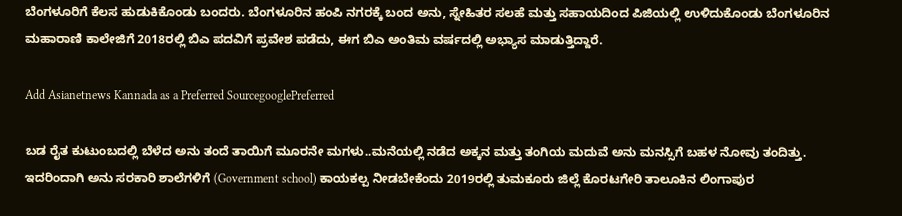ಬೆಂಗಳೂರಿಗೆ ಕೆಲಸ ಹುಡುಕಿಕೊಂಡು ಬಂದರು. ಬೆಂಗಳೂರಿನ ಹಂಪಿ ನಗರಕ್ಕೆ ಬಂದ ಅನು, ಸ್ನೇಹಿತರ ಸಲಹೆ ಮತ್ತು ಸಹಾಯದಿಂದ ಪಿಜಿಯಲ್ಲಿ ಉಳಿದುಕೊಂಡು ಬೆಂಗಳೂರಿನ ಮಹಾರಾಣಿ ಕಾಲೇಜಿಗೆ 2018ರಲ್ಲಿ ಬಿಎ ಪದವಿಗೆ ಪ್ರವೇಶ ಪಡೆದು, ಈಗ ಬಿಎ ಅಂತಿಮ ವರ್ಷದಲ್ಲಿ ಅಭ್ಯಾಸ ಮಾಡುತ್ತಿದ್ದಾರೆ.

Add Asianetnews Kannada as a Preferred SourcegooglePreferred

ಬಡ ರೈತ ಕುಟುಂಬದಲ್ಲಿ ಬೆಳೆದ ಅನು ತಂದೆ ತಾಯಿಗೆ ಮೂರನೇ ಮಗಳು..ಮನೆಯಲ್ಲಿ ನಡೆದ ಅಕ್ಕನ ಮತ್ತು ತಂಗಿಯ ಮದುವೆ ಅನು ಮನಸ್ಸಿಗೆ ಬಹಳ ನೋವು ತಂದಿತ್ತು. ಇದರಿಂದಾಗಿ ಅನು ಸರಕಾರಿ ಶಾಲೆಗಳಿಗೆ (Government school) ಕಾಯಕಲ್ಪ ನೀಡಬೇಕೆಂದು 2019ರಲ್ಲಿ ತುಮಕೂರು ಜಿಲ್ಲೆ ಕೊರಟಗೇರಿ ತಾಲೂಕಿನ ಲಿಂಗಾಪುರ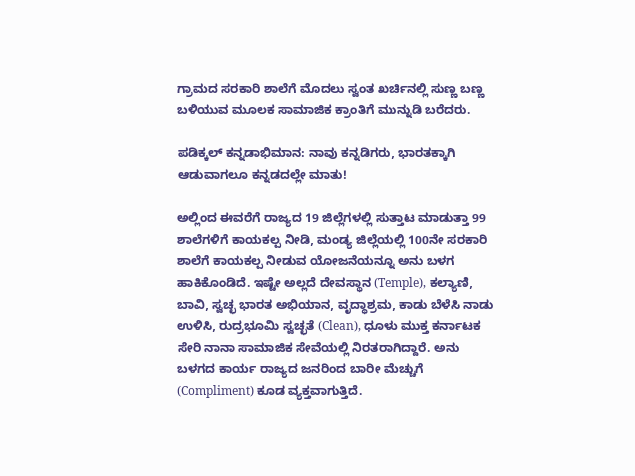ಗ್ರಾಮದ ಸರಕಾರಿ ಶಾಲೆಗೆ ಮೊದಲು ಸ್ವಂತ ಖರ್ಚಿನಲ್ಲಿ ಸುಣ್ಣ ಬಣ್ಣ ಬಳಿಯುವ ಮೂಲಕ ಸಾಮಾಜಿಕ ಕ್ರಾಂತಿಗೆ ಮುನ್ನುಡಿ ಬರೆದರು.

ಪಡಿಕ್ಕಲ್ ಕನ್ನಡಾಭಿಮಾನ: ನಾವು ಕನ್ನಡಿಗರು, ಭಾರತಕ್ಕಾಗಿ ಆಡುವಾಗಲೂ ಕನ್ನಡದಲ್ಲೇ ಮಾತು!

ಅಲ್ಲಿಂದ ಈವರೆಗೆ ರಾಜ್ಯದ 19 ಜಿಲ್ಲೆಗಳಲ್ಲಿ ಸುತ್ತಾಟ ಮಾಡುತ್ತಾ 99 ಶಾಲೆಗಳಿಗೆ ಕಾಯಕಲ್ಪ ನೀಡಿ, ಮಂಡ್ಯ ಜಿಲ್ಲೆಯಲ್ಲಿ 100ನೇ ಸರಕಾರಿ ಶಾಲೆಗೆ ಕಾಯಕಲ್ಪ ನೀಡುವ ಯೋಜನೆಯನ್ನೂ ಅನು ಬಳಗ ಹಾಕಿಕೊಂಡಿದೆ. ಇಷ್ಟೇ ಅಲ್ಲದೆ ದೇವಸ್ಥಾನ (Temple), ಕಲ್ಯಾಣಿ, ಬಾವಿ, ಸ್ವಚ್ಛ ಭಾರತ ಅಭಿಯಾನ, ವೃದ್ಧಾಶ್ರಮ, ಕಾಡು ಬೆಳೆಸಿ ನಾಡು ಉಳಿಸಿ, ರುದ್ರಭೂಮಿ ಸ್ವಚ್ಛತೆ (Clean), ಧೂಳು ಮುಕ್ತ ಕರ್ನಾಟಕ ಸೇರಿ ನಾನಾ ಸಾಮಾಜಿಕ ಸೇವೆಯಲ್ಲಿ ನಿರತರಾಗಿದ್ದಾರೆ. ಅನು ಬಳಗದ ಕಾರ್ಯ ರಾಜ್ಯದ ಜನರಿಂದ ಬಾರೀ ಮೆಚ್ಚುಗೆ (Compliment) ಕೂಡ ವ್ಯಕ್ತವಾಗುತ್ತಿದೆ.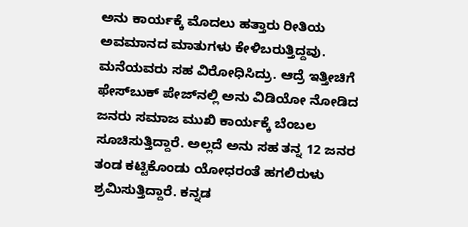ಅನು ಕಾರ್ಯಕ್ಕೆ ಮೊದಲು ಹತ್ತಾರು ರೀತಿಯ ಅವಮಾನದ ಮಾತುಗಳು ಕೇಳಿಬರುತ್ತಿದ್ದವು. ಮನೆಯವರು ಸಹ ವಿರೋಧಿಸಿದ್ರು. ಆದ್ರೆ ಇತ್ತೀಚಿಗೆ ಫೇಸ್‌ಬುಕ್‌ ಪೇಜ್‌ನಲ್ಲಿ ಅನು ವಿಡಿಯೋ ನೋಡಿದ ಜನರು ಸಮಾಜ ಮುಖಿ ಕಾರ್ಯಕ್ಕೆ ಬೆಂಬಲ ಸೂಚಿಸುತ್ತಿದ್ದಾರೆ. ಅಲ್ಲದೆ ಅನು ಸಹ ತನ್ನ 12 ಜನರ ತಂಡ ಕಟ್ಟಿಕೊಂಡು ಯೋಧರಂತೆ ಹಗಲಿರುಳು ಶ್ರಮಿಸುತ್ತಿದ್ದಾರೆ. ಕನ್ನಡ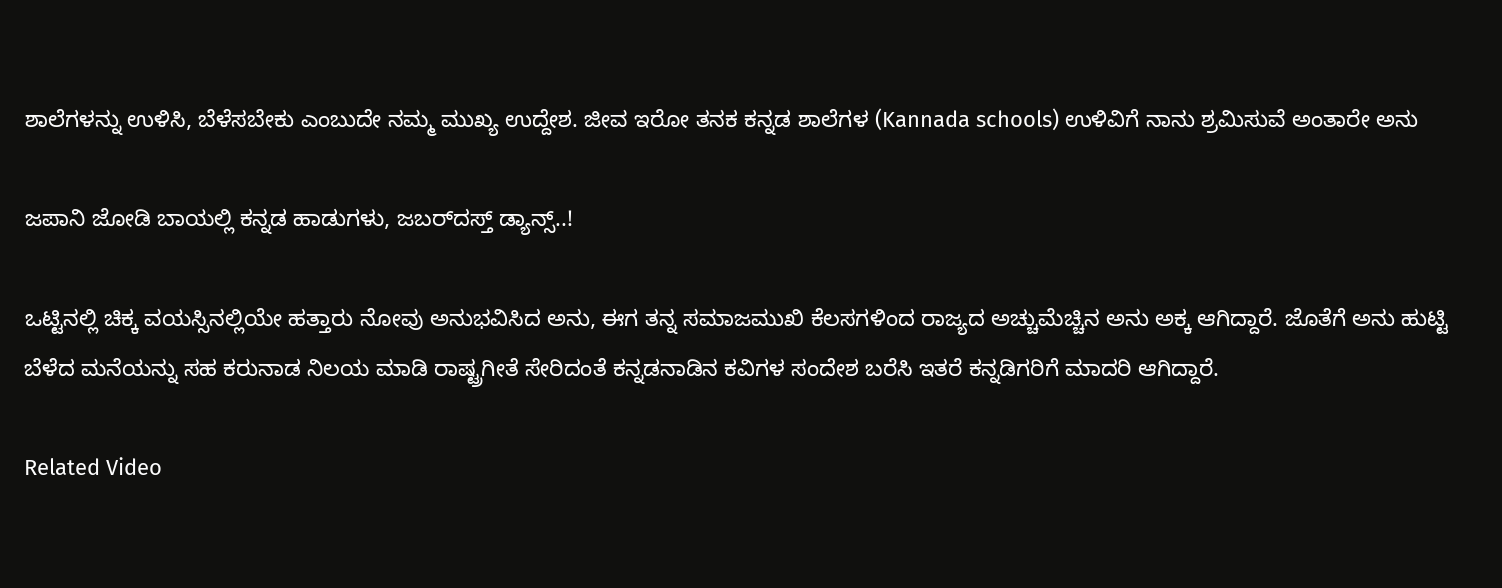ಶಾಲೆಗಳನ್ನು ಉಳಿಸಿ, ಬೆಳೆಸಬೇಕು ಎಂಬುದೇ ನಮ್ಮ ಮುಖ್ಯ ಉದ್ದೇಶ. ಜೀವ ಇರೋ ತನಕ ಕನ್ನಡ ಶಾಲೆಗಳ (Kannada schools) ಉಳಿವಿಗೆ ನಾನು ಶ್ರಮಿಸುವೆ ಅಂತಾರೇ ಅನು

ಜಪಾನಿ ಜೋಡಿ ಬಾಯಲ್ಲಿ ಕನ್ನಡ ಹಾಡುಗಳು, ಜಬರ್‌ದಸ್ತ್ ಡ್ಯಾನ್ಸ್..!

ಒಟ್ಟಿನಲ್ಲಿ ಚಿಕ್ಕ ವಯಸ್ಸಿನಲ್ಲಿಯೇ ಹತ್ತಾರು ನೋವು ಅನುಭವಿಸಿದ ಅನು, ಈಗ ತನ್ನ ಸಮಾಜಮುಖಿ ಕೆಲಸಗಳಿಂದ ರಾಜ್ಯದ ಅಚ್ಚುಮೆಚ್ಚಿನ ಅನು ಅಕ್ಕ ಆಗಿದ್ದಾರೆ. ಜೊತೆಗೆ ಅನು ಹುಟ್ಟಿ ಬೆಳೆದ ಮನೆಯನ್ನು ಸಹ ಕರುನಾಡ ನಿಲಯ ಮಾಡಿ ರಾಷ್ಟ್ರಗೀತೆ ಸೇರಿದಂತೆ ಕನ್ನಡನಾಡಿನ ಕವಿಗಳ ಸಂದೇಶ ಬರೆಸಿ ಇತರೆ ಕನ್ನಡಿಗರಿಗೆ ಮಾದರಿ ಆಗಿದ್ದಾರೆ.

Related Video